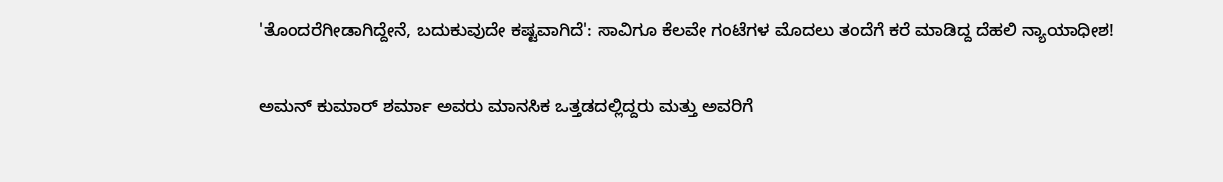'ತೊಂದರೆಗೀಡಾಗಿದ್ದೇನೆ, ಬದುಕುವುದೇ ಕಷ್ಟವಾಗಿದೆ': ಸಾವಿಗೂ ಕೆಲವೇ ಗಂಟೆಗಳ ಮೊದಲು ತಂದೆಗೆ ಕರೆ ಮಾಡಿದ್ದ ದೆಹಲಿ ನ್ಯಾಯಾಧೀಶ!

ಅಮನ್ ಕುಮಾರ್ ಶರ್ಮಾ ಅವರು ಮಾನಸಿಕ ಒತ್ತಡದಲ್ಲಿದ್ದರು ಮತ್ತು ಅವರಿಗೆ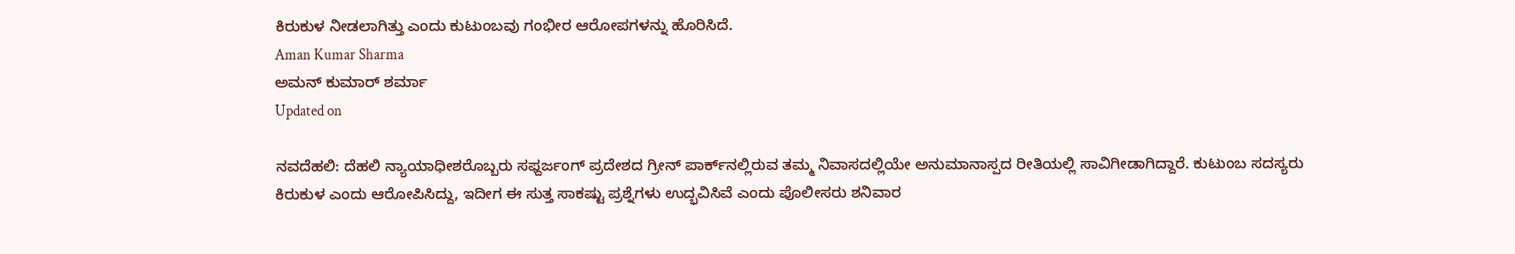ಕಿರುಕುಳ ನೀಡಲಾಗಿತ್ತು ಎಂದು ಕುಟುಂಬವು ಗಂಭೀರ ಆರೋಪಗಳನ್ನು ಹೊರಿಸಿದೆ.
Aman Kumar Sharma
ಅಮನ್ ಕುಮಾರ್ ಶರ್ಮಾ
Updated on

ನವದೆಹಲಿ: ದೆಹಲಿ ನ್ಯಾಯಾಧೀಶರೊಬ್ಬರು ಸಫ್ದರ್ಜಂಗ್ ಪ್ರದೇಶದ ಗ್ರೀನ್ ಪಾರ್ಕ್‌ನಲ್ಲಿರುವ ತಮ್ಮ ನಿವಾಸದಲ್ಲಿಯೇ ಅನುಮಾನಾಸ್ಪದ ರೀತಿಯಲ್ಲಿ ಸಾವಿಗೀಡಾಗಿದ್ದಾರೆ. ಕುಟುಂಬ ಸದಸ್ಯರು ಕಿರುಕುಳ ಎಂದು ಆರೋಪಿಸಿದ್ದು, ಇದೀಗ ಈ ಸುತ್ತ ಸಾಕಷ್ಟು ಪ್ರಶ್ನೆಗಳು ಉದ್ಭವಿಸಿವೆ ಎಂದು ಪೊಲೀಸರು ಶನಿವಾರ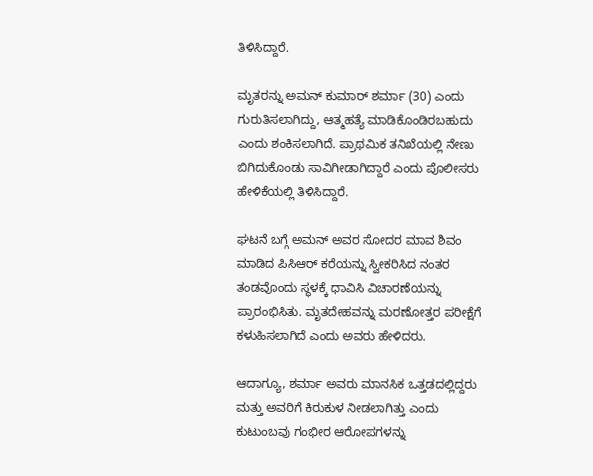ತಿಳಿಸಿದ್ದಾರೆ.

ಮೃತರನ್ನು ಅಮನ್ ಕುಮಾರ್ ಶರ್ಮಾ (30) ಎಂದು ಗುರುತಿಸಲಾಗಿದ್ದು, ಆತ್ಮಹತ್ಯೆ ಮಾಡಿಕೊಂಡಿರಬಹುದು ಎಂದು ಶಂಕಿಸಲಾಗಿದೆ. ಪ್ರಾಥಮಿಕ ತನಿಖೆಯಲ್ಲಿ ನೇಣು ಬಿಗಿದುಕೊಂಡು ಸಾವಿಗೀಡಾಗಿದ್ದಾರೆ ಎಂದು ಪೊಲೀಸರು ಹೇಳಿಕೆಯಲ್ಲಿ ತಿಳಿಸಿದ್ದಾರೆ.

ಘಟನೆ ಬಗ್ಗೆ ಅಮನ್ ಅವರ ಸೋದರ ಮಾವ ಶಿವಂ ಮಾಡಿದ ಪಿಸಿಆರ್ ಕರೆಯನ್ನು ಸ್ವೀಕರಿಸಿದ ನಂತರ ತಂಡವೊಂದು ಸ್ಥಳಕ್ಕೆ ಧಾವಿಸಿ ವಿಚಾರಣೆಯನ್ನು ಪ್ರಾರಂಭಿಸಿತು. ಮೃತದೇಹವನ್ನು ಮರಣೋತ್ತರ ಪರೀಕ್ಷೆಗೆ ಕಳುಹಿಸಲಾಗಿದೆ ಎಂದು ಅವರು ಹೇಳಿದರು.

ಆದಾಗ್ಯೂ, ಶರ್ಮಾ ಅವರು ಮಾನಸಿಕ ಒತ್ತಡದಲ್ಲಿದ್ದರು ಮತ್ತು ಅವರಿಗೆ ಕಿರುಕುಳ ನೀಡಲಾಗಿತ್ತು ಎಂದು ಕುಟುಂಬವು ಗಂಭೀರ ಆರೋಪಗಳನ್ನು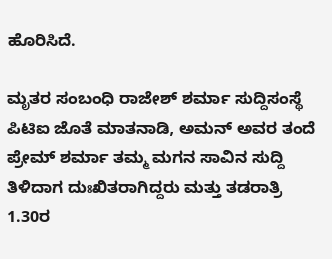ಹೊರಿಸಿದೆ.

ಮೃತರ ಸಂಬಂಧಿ ರಾಜೇಶ್ ಶರ್ಮಾ ಸುದ್ದಿಸಂಸ್ಥೆ ಪಿಟಿಐ ಜೊತೆ ಮಾತನಾಡಿ, ಅಮನ್ ಅವರ ತಂದೆ ಪ್ರೇಮ್ ಶರ್ಮಾ ತಮ್ಮ ಮಗನ ಸಾವಿನ ಸುದ್ದಿ ತಿಳಿದಾಗ ದುಃಖಿತರಾಗಿದ್ದರು ಮತ್ತು ತಡರಾತ್ರಿ 1.30ರ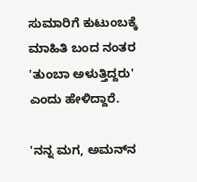ಸುಮಾರಿಗೆ ಕುಟುಂಬಕ್ಕೆ ಮಾಹಿತಿ ಬಂದ ನಂತರ 'ತುಂಬಾ ಅಳುತ್ತಿದ್ದರು' ಎಂದು ಹೇಳಿದ್ದಾರೆ.

'ನನ್ನ ಮಗ, ಅಮನ್‌ನ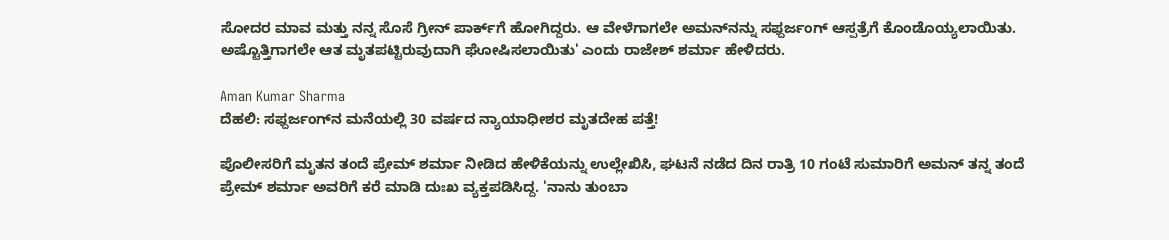ಸೋದರ ಮಾವ ಮತ್ತು ನನ್ನ ಸೊಸೆ ಗ್ರೀನ್ ಪಾರ್ಕ್‌ಗೆ ಹೋಗಿದ್ದರು. ಆ ವೇಳೆಗಾಗಲೇ ಅಮನ್‌ನನ್ನು ಸಫ್ದರ್ಜಂಗ್ ಆಸ್ಪತ್ರೆಗೆ ಕೊಂಡೊಯ್ಯಲಾಯಿತು. ಅಷ್ಟೊತ್ತಿಗಾಗಲೇ ಆತ ಮೃತಪಟ್ಟಿರುವುದಾಗಿ ಘೋಷಿಸಲಾಯಿತು' ಎಂದು ರಾಜೇಶ್ ಶರ್ಮಾ ಹೇಳಿದರು.

Aman Kumar Sharma
ದೆಹಲಿ: ಸಫ್ದರ್ಜಂಗ್‌ನ ಮನೆಯಲ್ಲಿ 30 ವರ್ಷದ ನ್ಯಾಯಾಧೀಶರ ಮೃತದೇಹ ಪತ್ತೆ!

ಪೊಲೀಸರಿಗೆ ಮೃತನ ತಂದೆ ಪ್ರೇಮ್ ಶರ್ಮಾ ನೀಡಿದ ಹೇಳಿಕೆಯನ್ನು ಉಲ್ಲೇಖಿಸಿ, ಘಟನೆ ನಡೆದ ದಿನ ರಾತ್ರಿ 10 ಗಂಟೆ ಸುಮಾರಿಗೆ ಅಮನ್ ತನ್ನ ತಂದೆ ಪ್ರೇಮ್ ಶರ್ಮಾ ಅವರಿಗೆ ಕರೆ ಮಾಡಿ ದುಃಖ ವ್ಯಕ್ತಪಡಿಸಿದ್ದ. 'ನಾನು ತುಂಬಾ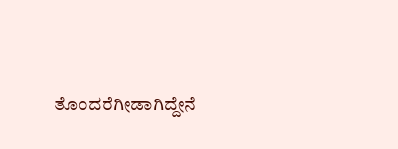ತೊಂದರೆಗೀಡಾಗಿದ್ದೇನೆ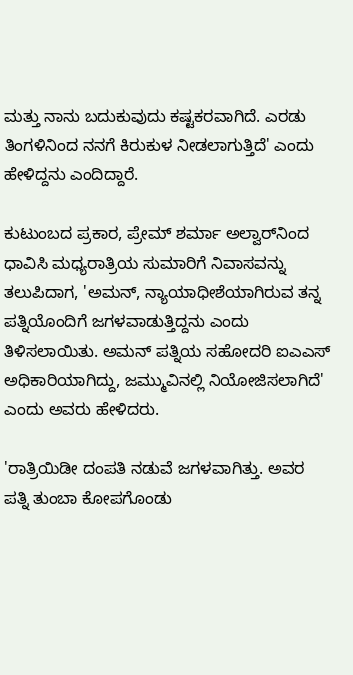ಮತ್ತು ನಾನು ಬದುಕುವುದು ಕಷ್ಟಕರವಾಗಿದೆ. ಎರಡು ತಿಂಗಳಿನಿಂದ ನನಗೆ ಕಿರುಕುಳ ನೀಡಲಾಗುತ್ತಿದೆ' ಎಂದು ಹೇಳಿದ್ದನು ಎಂದಿದ್ದಾರೆ.

ಕುಟುಂಬದ ಪ್ರಕಾರ, ಪ್ರೇಮ್ ಶರ್ಮಾ ಅಲ್ವಾರ್‌ನಿಂದ ಧಾವಿಸಿ ಮಧ್ಯರಾತ್ರಿಯ ಸುಮಾರಿಗೆ ನಿವಾಸವನ್ನು ತಲುಪಿದಾಗ, 'ಅಮನ್, ನ್ಯಾಯಾಧೀಶೆಯಾಗಿರುವ ತನ್ನ ಪತ್ನಿಯೊಂದಿಗೆ ಜಗಳವಾಡುತ್ತಿದ್ದನು ಎಂದು ತಿಳಿಸಲಾಯಿತು. ಅಮನ್ ಪತ್ನಿಯ ಸಹೋದರಿ ಐಎಎಸ್ ಅಧಿಕಾರಿಯಾಗಿದ್ದು, ಜಮ್ಮುವಿನಲ್ಲಿ ನಿಯೋಜಿಸಲಾಗಿದೆ' ಎಂದು ಅವರು ಹೇಳಿದರು.

'ರಾತ್ರಿಯಿಡೀ ದಂಪತಿ ನಡುವೆ ಜಗಳವಾಗಿತ್ತು. ಅವರ ಪತ್ನಿ ತುಂಬಾ ಕೋಪಗೊಂಡು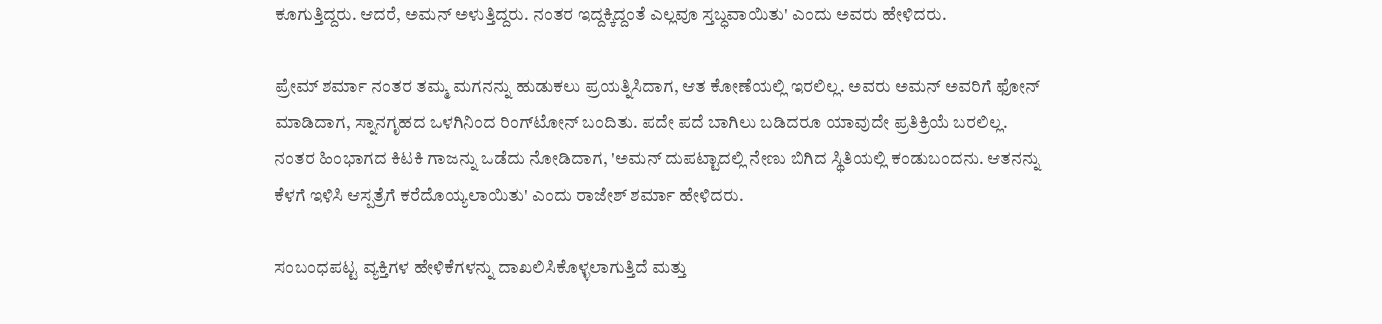ಕೂಗುತ್ತಿದ್ದರು. ಆದರೆ, ಅಮನ್ ಅಳುತ್ತಿದ್ದರು. ನಂತರ ಇದ್ದಕ್ಕಿದ್ದಂತೆ ಎಲ್ಲವೂ ಸ್ತಬ್ಧವಾಯಿತು' ಎಂದು ಅವರು ಹೇಳಿದರು.

ಪ್ರೇಮ್ ಶರ್ಮಾ ನಂತರ ತಮ್ಮ ಮಗನನ್ನು ಹುಡುಕಲು ಪ್ರಯತ್ನಿಸಿದಾಗ, ಆತ ಕೋಣೆಯಲ್ಲಿ ಇರಲಿಲ್ಲ. ಅವರು ಅಮನ್ ಅವರಿಗೆ ಫೋನ್‌ ಮಾಡಿದಾಗ, ಸ್ನಾನಗೃಹದ ಒಳಗಿನಿಂದ ರಿಂಗ್‌ಟೋನ್ ಬಂದಿತು. ಪದೇ ಪದೆ ಬಾಗಿಲು ಬಡಿದರೂ ಯಾವುದೇ ಪ್ರತಿಕ್ರಿಯೆ ಬರಲಿಲ್ಲ. ನಂತರ ಹಿಂಭಾಗದ ಕಿಟಕಿ ಗಾಜನ್ನು ಒಡೆದು ನೋಡಿದಾಗ, 'ಅಮನ್ ದುಪಟ್ಟಾದಲ್ಲಿ ನೇಣು ಬಿಗಿದ ಸ್ಥಿತಿಯಲ್ಲಿ ಕಂಡುಬಂದನು. ಆತನನ್ನು ಕೆಳಗೆ ಇಳಿಸಿ ಆಸ್ಪತ್ರೆಗೆ ಕರೆದೊಯ್ಯಲಾಯಿತು' ಎಂದು ರಾಜೇಶ್ ಶರ್ಮಾ ಹೇಳಿದರು.

ಸಂಬಂಧಪಟ್ಟ ವ್ಯಕ್ತಿಗಳ ಹೇಳಿಕೆಗಳನ್ನು ದಾಖಲಿಸಿಕೊಳ್ಳಲಾಗುತ್ತಿದೆ ಮತ್ತು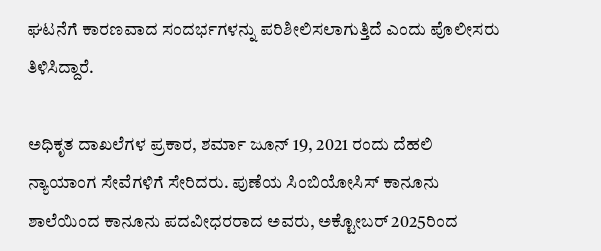ಘಟನೆಗೆ ಕಾರಣವಾದ ಸಂದರ್ಭಗಳನ್ನು ಪರಿಶೀಲಿಸಲಾಗುತ್ತಿದೆ ಎಂದು ಪೊಲೀಸರು ತಿಳಿಸಿದ್ದಾರೆ.

ಅಧಿಕೃತ ದಾಖಲೆಗಳ ಪ್ರಕಾರ, ಶರ್ಮಾ ಜೂನ್ 19, 2021 ರಂದು ದೆಹಲಿ ನ್ಯಾಯಾಂಗ ಸೇವೆಗಳಿಗೆ ಸೇರಿದರು. ಪುಣೆಯ ಸಿಂಬಿಯೋಸಿಸ್ ಕಾನೂನು ಶಾಲೆಯಿಂದ ಕಾನೂನು ಪದವೀಧರರಾದ ಅವರು, ಅಕ್ಟೋಬರ್ 2025ರಿಂದ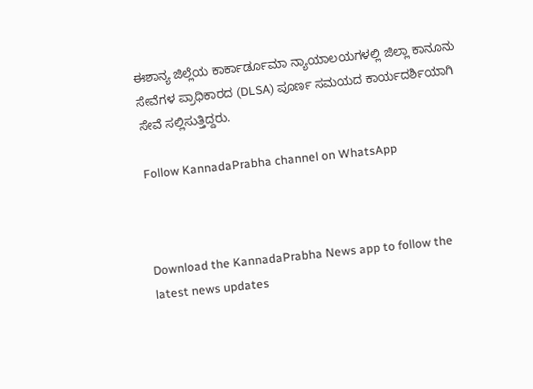ಈಶಾನ್ಯ ಜಿಲ್ಲೆಯ ಕಾರ್ಕಾರ್ಡೂಮಾ ನ್ಯಾಯಾಲಯಗಳಲ್ಲಿ ಜಿಲ್ಲಾ ಕಾನೂನು ಸೇವೆಗಳ ಪ್ರಾಧಿಕಾರದ (DLSA) ಪೂರ್ಣ ಸಮಯದ ಕಾರ್ಯದರ್ಶಿಯಾಗಿ ಸೇವೆ ಸಲ್ಲಿಸುತ್ತಿದ್ದರು.

Follow KannadaPrabha channel on WhatsApp



Download the KannadaPrabha News app to follow the latest news updates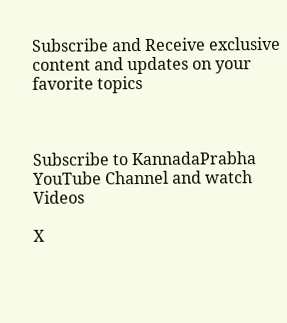Subscribe and Receive exclusive content and updates on your favorite topics



Subscribe to KannadaPrabha YouTube Channel and watch Videos

X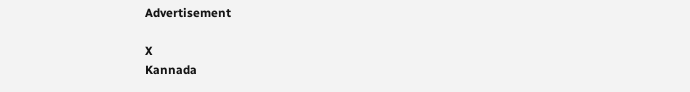Advertisement

X
Kannada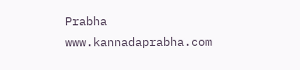Prabha
www.kannadaprabha.com